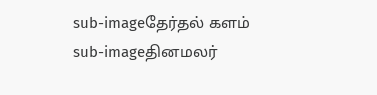sub-imageதேர்தல் களம்
sub-imageதினமலர்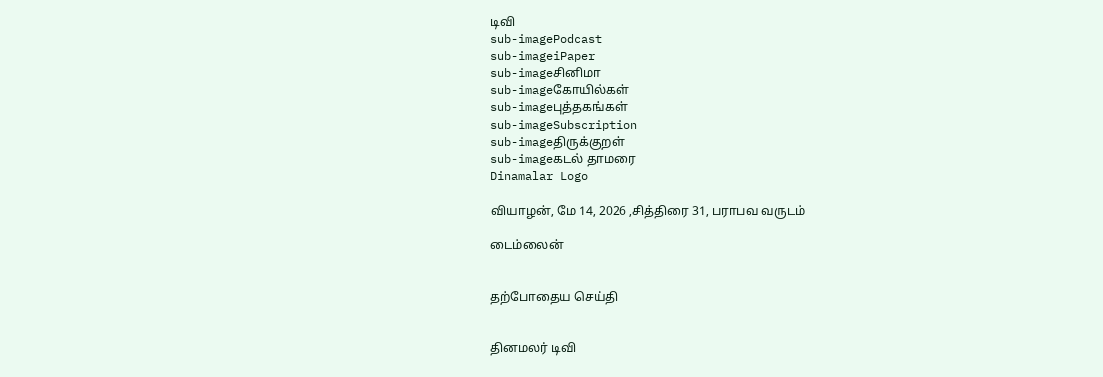டிவி
sub-imagePodcast
sub-imageiPaper
sub-imageசினிமா
sub-imageகோயில்கள்
sub-imageபுத்தகங்கள்
sub-imageSubscription
sub-imageதிருக்குறள்
sub-imageகடல் தாமரை
Dinamalar Logo

வியாழன், மே 14, 2026 ,சித்திரை 31, பராபவ வருடம்

டைம்லைன்


தற்போதைய செய்தி


தினமலர் டிவி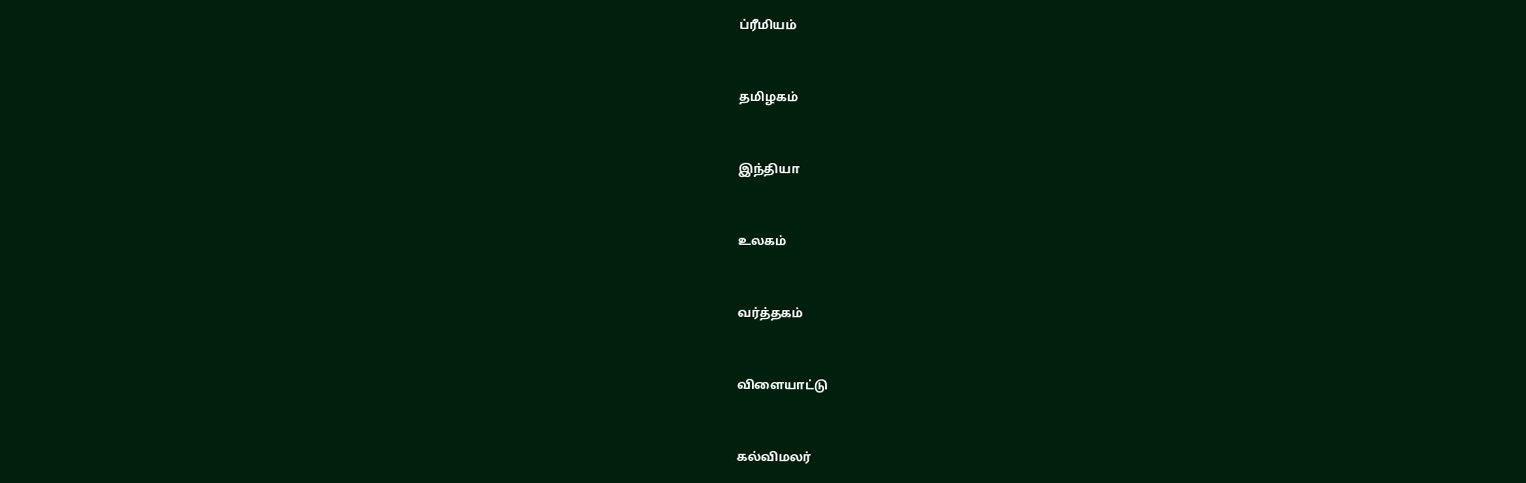ப்ரீமியம்


தமிழகம்


இந்தியா


உலகம்


வர்த்தகம்


விளையாட்டு


கல்விமலர்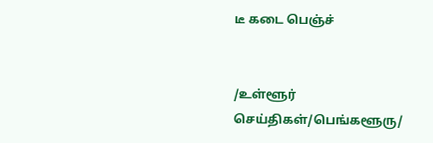டீ கடை பெஞ்ச்


/உள்ளூர் செய்திகள்/பெங்களூரு/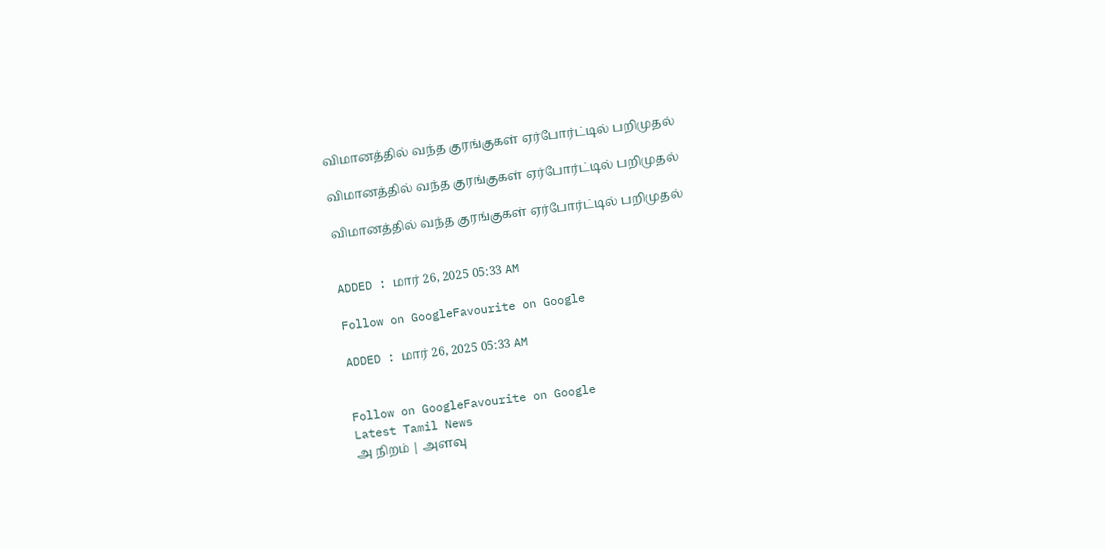விமானத்தில் வந்த குரங்குகள் ஏர்போர்ட்டில் பறிமுதல்

விமானத்தில் வந்த குரங்குகள் ஏர்போர்ட்டில் பறிமுதல்

விமானத்தில் வந்த குரங்குகள் ஏர்போர்ட்டில் பறிமுதல்


ADDED : மார் 26, 2025 05:33 AM

Follow on GoogleFavourite on Google

ADDED : மார் 26, 2025 05:33 AM


Follow on GoogleFavourite on Google
Latest Tamil News
அ நிறம் | அளவு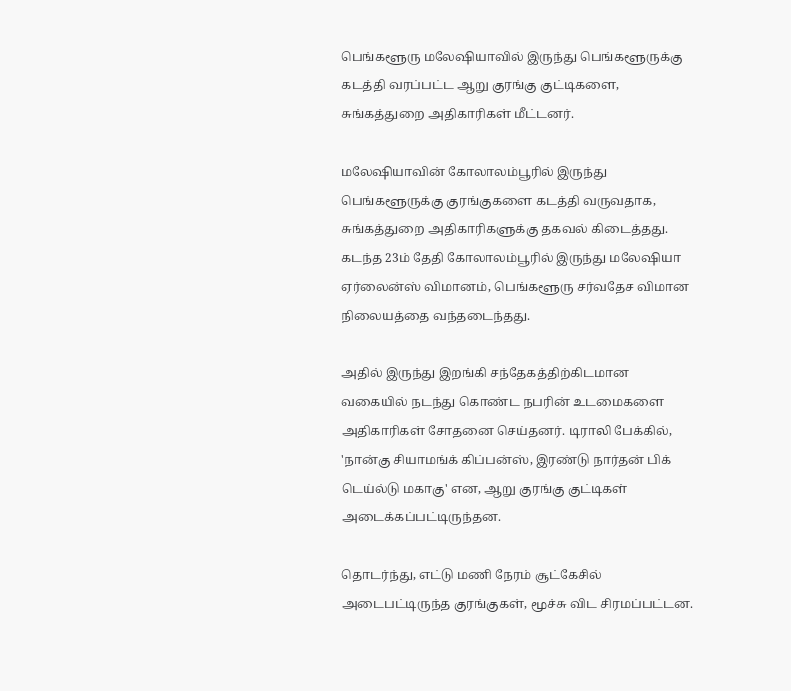பெங்களூரு மலேஷியாவில் இருந்து பெங்களூருக்கு கடத்தி வரப்பட்ட ஆறு குரங்கு குட்டிகளை, சுங்கத்துறை அதிகாரிகள் மீட்டனர்.

மலேஷியாவின் கோலாலம்பூரில் இருந்து பெங்களூருக்கு குரங்குகளை கடத்தி வருவதாக, சுங்கத்துறை அதிகாரிகளுக்கு தகவல் கிடைத்தது. கடந்த 23ம் தேதி கோலாலம்பூரில் இருந்து மலேஷியா ஏர்லைன்ஸ் விமானம், பெங்களூரு சர்வதேச விமான நிலையத்தை வந்தடைந்தது.

அதில் இருந்து இறங்கி சந்தேகத்திற்கிடமான வகையில் நடந்து கொண்ட நபரின் உடமைகளை அதிகாரிகள் சோதனை செய்தனர். டிராலி பேக்கில், 'நான்கு சியாமங்க் கிப்பன்ஸ், இரண்டு நார்தன் பிக் டெய்ல்டு மகாகு' என, ஆறு குரங்கு குட்டிகள் அடைக்கப்பட்டிருந்தன.

தொடர்ந்து, எட்டு மணி நேரம் சூட்கேசில் அடைபட்டிருந்த குரங்குகள், மூச்சு விட சிரமப்பட்டன.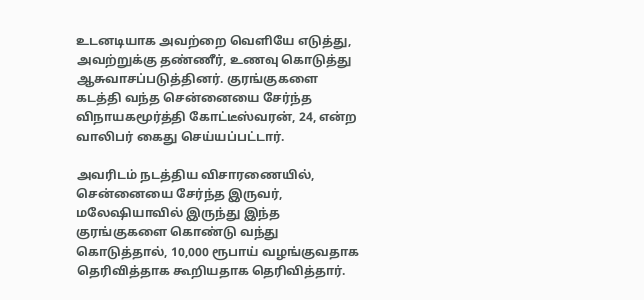உடனடியாக அவற்றை வெளியே எடுத்து, அவற்றுக்கு தண்ணீர், உணவு கொடுத்து ஆசுவாசப்படுத்தினர். குரங்குகளை கடத்தி வந்த சென்னையை சேர்ந்த விநாயகமூர்த்தி கோட்டீஸ்வரன், 24, என்ற வாலிபர் கைது செய்யப்பட்டார்.

அவரிடம் நடத்திய விசாரணையில், சென்னையை சேர்ந்த இருவர், மலேஷியாவில் இருந்து இந்த குரங்குகளை கொண்டு வந்து கொடுத்தால், 10,000 ரூபாய் வழங்குவதாக தெரிவித்தாக கூறியதாக தெரிவித்தார்.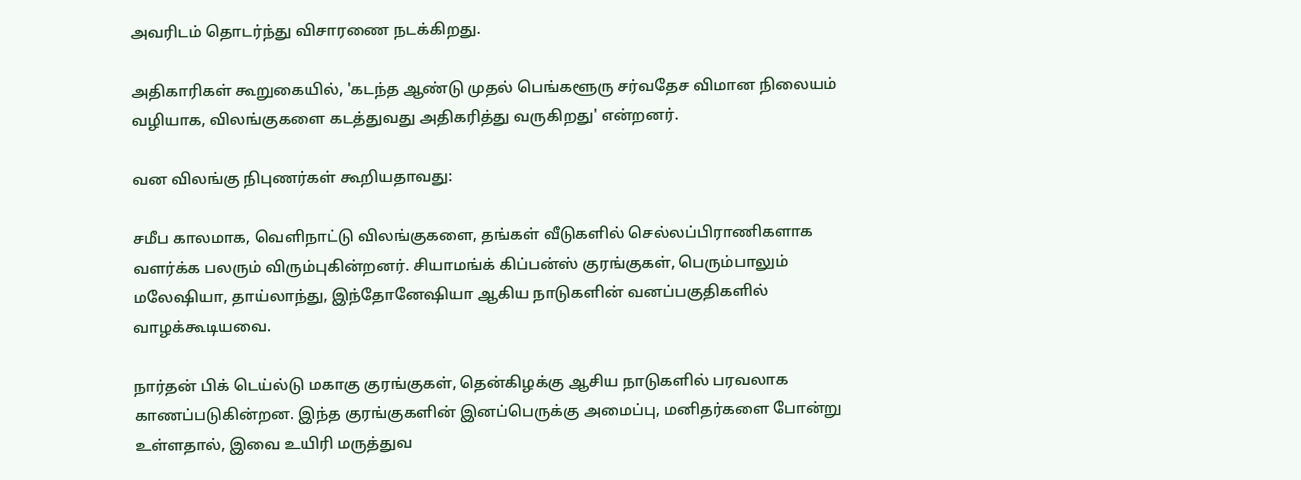அவரிடம் தொடர்ந்து விசாரணை நடக்கிறது.

அதிகாரிகள் கூறுகையில், 'கடந்த ஆண்டு முதல் பெங்களூரு சர்வதேச விமான நிலையம் வழியாக, விலங்குகளை கடத்துவது அதிகரித்து வருகிறது' என்றனர்.

வன விலங்கு நிபுணர்கள் கூறியதாவது:

சமீப காலமாக, வெளிநாட்டு விலங்குகளை, தங்கள் வீடுகளில் செல்லப்பிராணிகளாக வளர்க்க பலரும் விரும்புகின்றனர். சியாமங்க் கிப்பன்ஸ் குரங்குகள், பெரும்பாலும் மலேஷியா, தாய்லாந்து, இந்தோனேஷியா ஆகிய நாடுகளின் வனப்பகுதிகளில் வாழக்கூடியவை.

நார்தன் பிக் டெய்ல்டு மகாகு குரங்குகள், தென்கிழக்கு ஆசிய நாடுகளில் பரவலாக காணப்படுகின்றன. இந்த குரங்குகளின் இனப்பெருக்கு அமைப்பு, மனிதர்களை போன்று உள்ளதால், இவை உயிரி மருத்துவ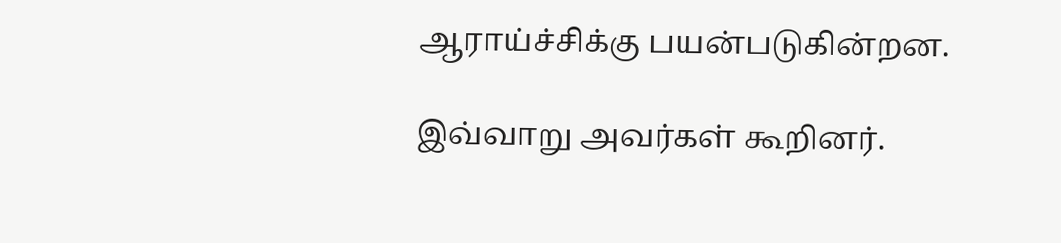ஆராய்ச்சிக்கு பயன்படுகின்றன.

இவ்வாறு அவர்கள் கூறினர்.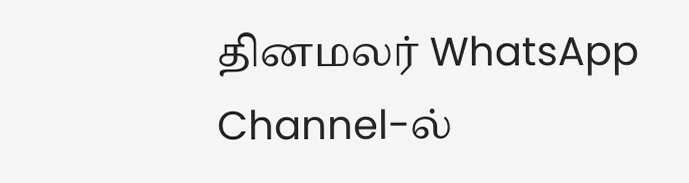தினமலர் WhatsApp Channel-ல்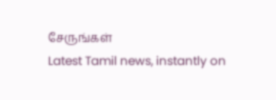சேருங்கள்
Latest Tamil news, instantly on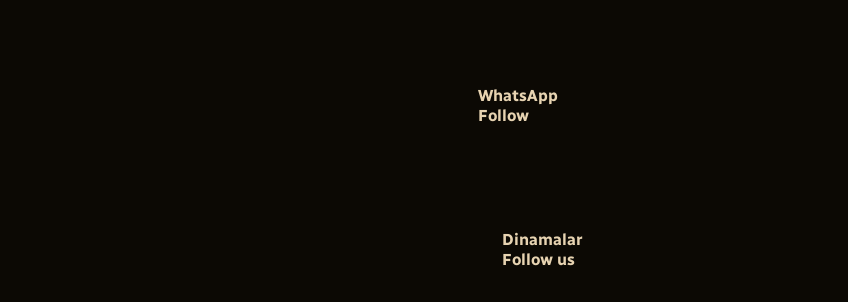WhatsApp
Follow





      Dinamalar
      Follow us